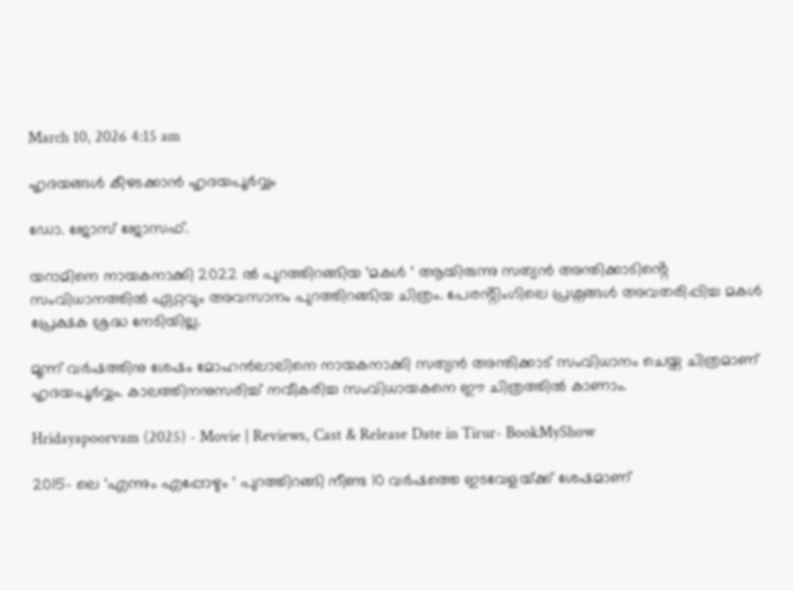March 10, 2026 4:15 am

ഹൃദയങ്ങൾ കീഴടക്കാൻ ഹൃദയപൂർവ്വം

ഡോ. ജോസ് ജോസഫ്.

യറാമിനെ നായകനാക്കി 2022 ൽ പുറത്തിറങ്ങിയ ‘മകൾ ‘ ആയിരുന്നു സത്യൻ അന്തിക്കാടിൻ്റെ സംവിധാനത്തിൽ ഏറ്റവും അവസാനം പുറത്തിറങ്ങിയ ചിത്രം. പേരൻ്റിംഗിലെ പ്രശ്നങ്ങൾ അവതരിപ്പിച്ച മകൾ പ്രേക്ഷക ശ്രദ്ധ നേടിയില്ല.

മൂന്ന് വർഷത്തിനു ശേഷം മോഹൻലാലിനെ നായകനാക്കി സത്യൻ അന്തിക്കാട് സംവിധാനം ചെയ്ത ചിത്രമാണ് ഹൃദയപൂർവ്വം. കാലത്തിനനുസരിച്ച് നവീകരിച്ച സംവിധായകനെ ഈ ചിത്രത്തിൽ കാണാം.

Hridayapoorvam (2025) - Movie | Reviews, Cast & Release Date in Tirur- BookMyShow

2015- ലെ ‘എന്നും എപ്പോഴും ‘ പുറത്തിറങ്ങി നീണ്ട 10 വര്‍ഷത്തെ ഇടവേളയ്‌ക്ക് ശേഷമാണ്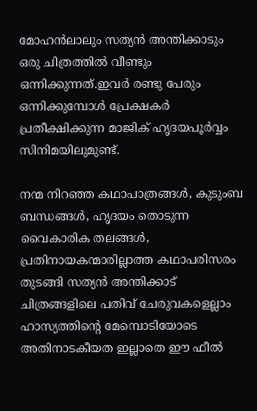മോഹന്‍ലാലും സത്യന്‍ അന്തിക്കാടും ഒരു ചിത്രത്തിൽ വീണ്ടും ഒന്നിക്കുന്നത്.ഇവർ രണ്ടു പേരും ഒന്നിക്കുമ്പോൾ പ്രേക്ഷകർ പ്രതീക്ഷിക്കുന്ന മാജിക് ഹൃദയപൂർവ്വം സിനിമയിലുമുണ്ട്.

നന്മ നിറഞ്ഞ കഥാപാത്രങ്ങൾ, കുടുംബ ബന്ധങ്ങൾ, ഹൃദയം തൊടുന്ന വൈകാരിക തലങ്ങൾ, പ്രതിനായകന്മാരില്ലാത്ത കഥാപരിസരം തുടങ്ങി സത്യൻ അന്തിക്കാട് ചിത്രങ്ങളിലെ പതിവ് ചേരുവകളെല്ലാം ഹാസ്യത്തിൻ്റെ മേമ്പൊടിയോടെ അതിനാടകീയത ഇല്ലാതെ ഈ ഫീൽ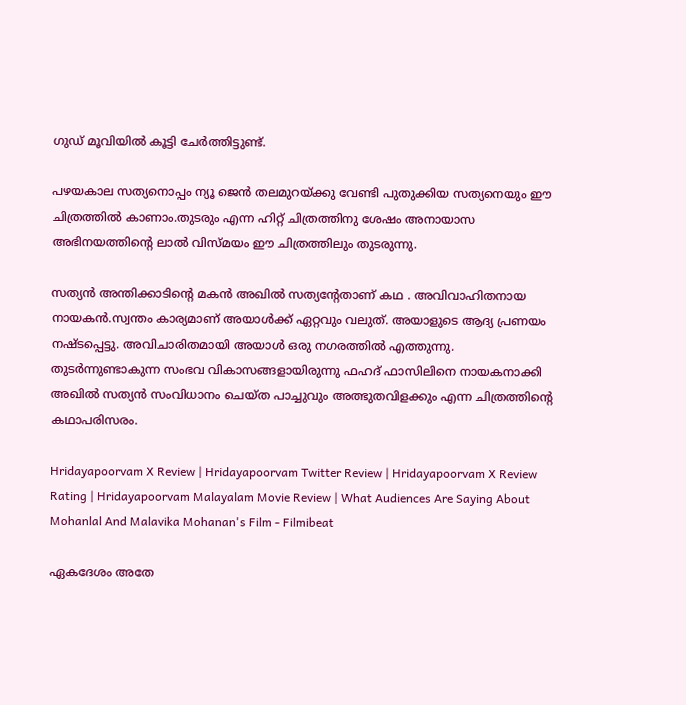ഗുഡ് മൂവിയിൽ കൂട്ടി ചേർത്തിട്ടുണ്ട്.

പഴയകാല സത്യനൊപ്പം ന്യൂ ജെൻ തലമുറയ്ക്കു വേണ്ടി പുതുക്കിയ സത്യനെയും ഈ ചിത്രത്തിൽ കാണാം.തുടരും എന്ന ഹിറ്റ് ചിത്രത്തിനു ശേഷം അനായാസ അഭിനയത്തിൻ്റെ ലാൽ വിസ്മയം ഈ ചിത്രത്തിലും തുടരുന്നു.

സത്യൻ അന്തിക്കാടിൻ്റെ മകൻ അഖിൽ സത്യൻ്റേതാണ് കഥ . അവിവാഹിതനായ നായകൻ.സ്വന്തം കാര്യമാണ് അയാൾക്ക് ഏറ്റവും വലുത്. അയാളുടെ ആദ്യ പ്രണയം നഷ്ടപ്പെട്ടു. അവിചാരിതമായി അയാൾ ഒരു നഗരത്തിൽ എത്തുന്നു.  തുടർന്നുണ്ടാകുന്ന സംഭവ വികാസങ്ങളായിരുന്നു ഫഹദ് ഫാസിലിനെ നായകനാക്കി അഖിൽ സത്യൻ സംവിധാനം ചെയ്ത പാച്ചുവും അത്ഭുതവിളക്കും എന്ന ചിത്രത്തിൻ്റെ കഥാപരിസരം.

Hridayapoorvam X Review | Hridayapoorvam Twitter Review | Hridayapoorvam X Review Rating | Hridayapoorvam Malayalam Movie Review | What Audiences Are Saying About Mohanlal And Malavika Mohanan's Film - Filmibeat

ഏകദേശം അതേ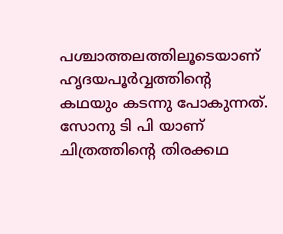പശ്ചാത്തലത്തിലൂടെയാണ് ഹൃദയപൂർവ്വത്തിൻ്റെ കഥയും കടന്നു പോകുന്നത്. സോനു ടി പി യാണ് ചിത്രത്തിൻ്റെ തിരക്കഥ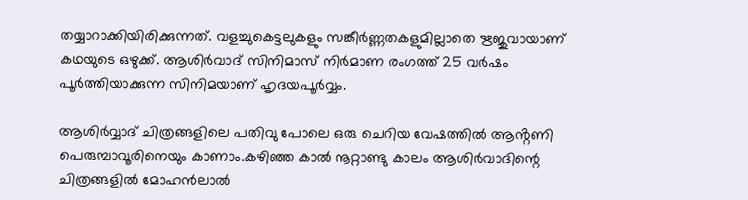തയ്യാറാക്കിയിരിക്കുന്നത്. വളച്ചുകെട്ടലുകളും സങ്കീർണ്ണതകളുമില്ലാതെ ഋജുവായാണ് കഥയുടെ ഒഴുക്ക്. ആശിര്‍വാദ് സിനിമാസ് നിര്‍മാണ രംഗത്ത് 25 വര്‍ഷം പൂര്‍ത്തിയാക്കുന്ന സിനിമയാണ് ഹൃദയപൂര്‍വ്വം.

ആശിർവ്വാദ് ചിത്രങ്ങളിലെ പതിവു പോലെ ഒരു ചെറിയ വേഷത്തിൽ ആൻ്റണി പെരുമ്പാവൂരിനെയും കാണാം.കഴിഞ്ഞ കാല്‍ നൂറ്റാണ്ടു കാലം ആശിര്‍വാദിന്റെ ചിത്രങ്ങളിൽ മോഹന്‍ലാല്‍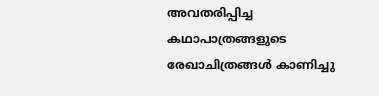അവതരിപ്പിച്ച കഥാപാത്രങ്ങളുടെ രേഖാചിത്രങ്ങൾ കാണിച്ചു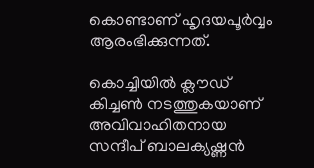കൊണ്ടാണ് ഹൃദയപൂർവ്വം ആരംഭിക്കുന്നത്.

കൊച്ചിയിൽ ക്ലൗഡ് കിച്ചൺ നടത്തുകയാണ് അവിവാഹിതനായ സന്ദീപ് ബാലക്യഷ്ണൻ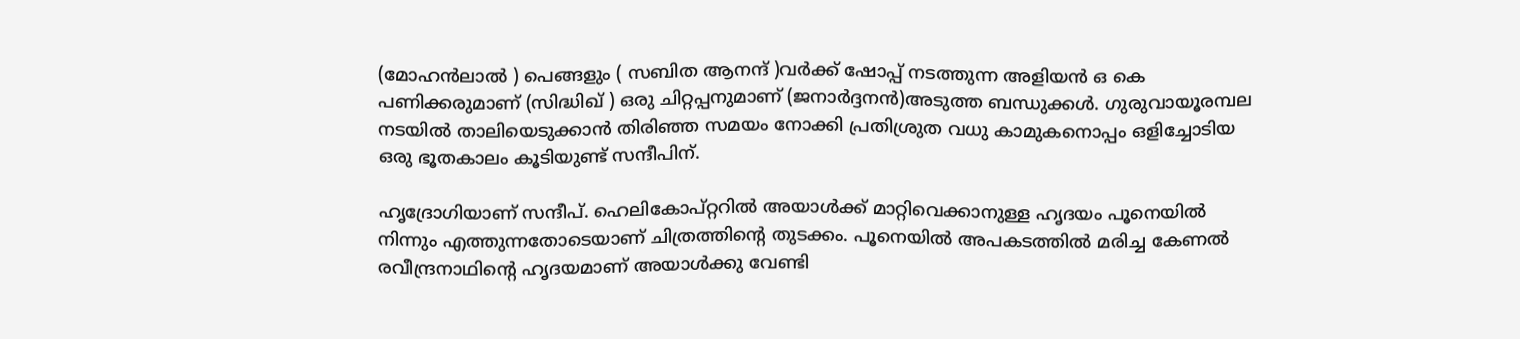(മോഹൻലാൽ ) പെങ്ങളും ( സബിത ആനന്ദ് )വർക്ക് ഷോപ്പ് നടത്തുന്ന അളിയൻ ഒ കെ പണിക്കരുമാണ് (സിദ്ധിഖ് ) ഒരു ചിറ്റപ്പനുമാണ് (ജനാർദ്ദനൻ)അടുത്ത ബന്ധുക്കൾ. ഗുരുവായൂരമ്പല നടയിൽ താലിയെടുക്കാൻ തിരിഞ്ഞ സമയം നോക്കി പ്രതിശ്രുത വധു കാമുകനൊപ്പം ഒളിച്ചോടിയ ഒരു ഭൂതകാലം കൂടിയുണ്ട് സന്ദീപിന്.

ഹൃദ്രോഗിയാണ് സന്ദീപ്. ഹെലികോപ്റ്ററിൽ അയാൾക്ക് മാറ്റിവെക്കാനുള്ള ഹൃദയം പൂനെയിൽ നിന്നും എത്തുന്നതോടെയാണ് ചിത്രത്തിൻ്റെ തുടക്കം. പൂനെയിൽ അപകടത്തിൽ മരിച്ച കേണൽ രവീന്ദ്രനാഥിൻ്റെ ഹൃദയമാണ് അയാൾക്കു വേണ്ടി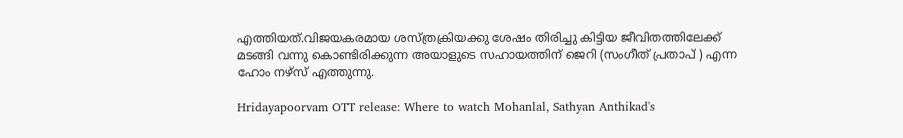എത്തിയത്.വിജയകരമായ ശസ്ത്രക്രിയക്കു ശേഷം തിരിച്ചു കിട്ടിയ ജീവിതത്തിലേക്ക് മടങ്ങി വന്നു കൊണ്ടിരിക്കുന്ന അയാളുടെ സഹായത്തിന് ജെറി (സംഗീത് പ്രതാപ് ) എന്ന ഹോം നഴ്സ് എത്തുന്നു.

Hridayapoorvam OTT release: Where to watch Mohanlal, Sathyan Anthikad's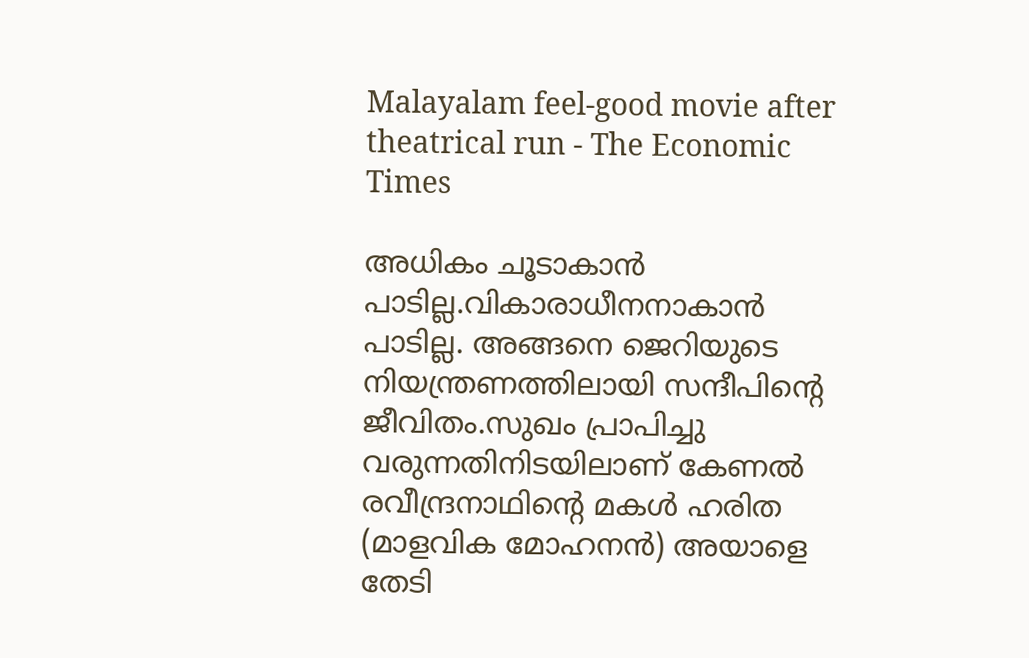Malayalam feel-good movie after theatrical run - The Economic Times

അധികം ചൂടാകാൻ പാടില്ല.വികാരാധീനനാകാൻ പാടില്ല. അങ്ങനെ ജെറിയുടെ നിയന്ത്രണത്തിലായി സന്ദീപിൻ്റെ ജീവിതം.സുഖം പ്രാപിച്ചു വരുന്നതിനിടയിലാണ് കേണൽ രവീന്ദ്രനാഥിൻ്റെ മകൾ ഹരിത (മാളവിക മോഹനൻ) അയാളെ തേടി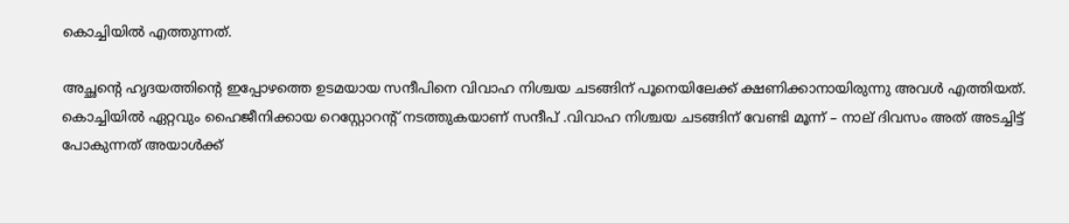കൊച്ചിയിൽ എത്തുന്നത്.

അച്ഛൻ്റെ ഹൃദയത്തിൻ്റെ ഇപ്പോഴത്തെ ഉടമയായ സന്ദീപിനെ വിവാഹ നിശ്ചയ ചടങ്ങിന് പൂനെയിലേക്ക് ക്ഷണിക്കാനായിരുന്നു അവൾ എത്തിയത്. കൊച്ചിയിൽ ഏറ്റവും ഹൈജീനിക്കായ റെസ്റ്റോറൻ്റ് നടത്തുകയാണ് സന്ദീപ് .വിവാഹ നിശ്ചയ ചടങ്ങിന് വേണ്ടി മൂന്ന് – നാല് ദിവസം അത് അടച്ചിട്ട് പോകുന്നത് അയാൾക്ക്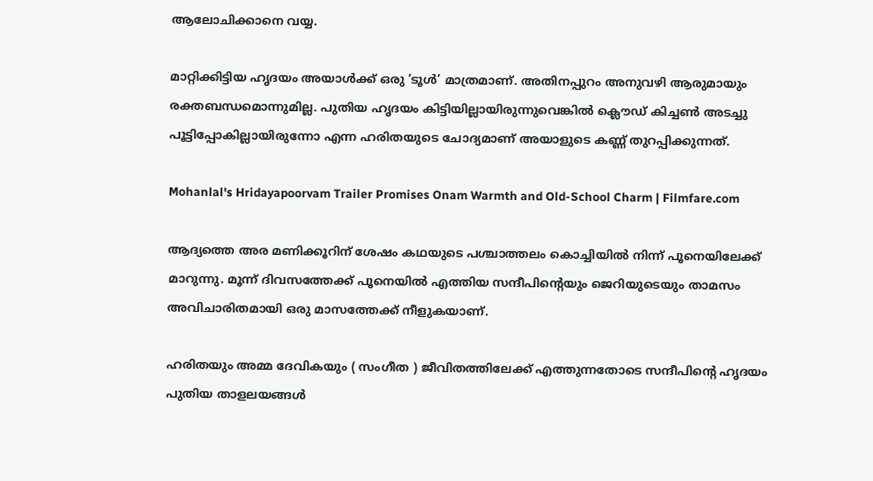ആലോചിക്കാനെ വയ്യ.

മാറ്റിക്കിട്ടിയ ഹൃദയം അയാൾക്ക് ഒരു ‘ടൂൾ’ മാത്രമാണ്. അതിനപ്പുറം അനുവഴി ആരുമായും രക്തബന്ധമൊന്നുമില്ല. പുതിയ ഹൃദയം കിട്ടിയില്ലായിരുന്നുവെങ്കിൽ ക്ലൌഡ് കിച്ചൺ അടച്ചു പൂട്ടിപ്പോകില്ലായിരുന്നോ എന്ന ഹരിതയുടെ ചോദ്യമാണ് അയാളുടെ കണ്ണ് തുറപ്പിക്കുന്നത്.

Mohanlal's Hridayapoorvam Trailer Promises Onam Warmth and Old-School Charm | Filmfare.com

ആദ്യത്തെ അര മണിക്കൂറിന് ശേഷം കഥയുടെ പശ്ചാത്തലം കൊച്ചിയിൽ നിന്ന് പൂനെയിലേക്ക് മാറുന്നു. മൂന്ന് ദിവസത്തേക്ക് പൂനെയിൽ എത്തിയ സന്ദീപിൻ്റെയും ജെറിയുടെയും താമസം അവിചാരിതമായി ഒരു മാസത്തേക്ക് നീളുകയാണ്.

ഹരിതയും അമ്മ ദേവികയും ( സംഗീത ) ജീവിതത്തിലേക്ക് എത്തുന്നതോടെ സന്ദീപിൻ്റെ ഹൃദയം പുതിയ താളലയങ്ങൾ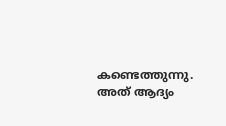കണ്ടെത്തുന്നു. അത് ആദ്യം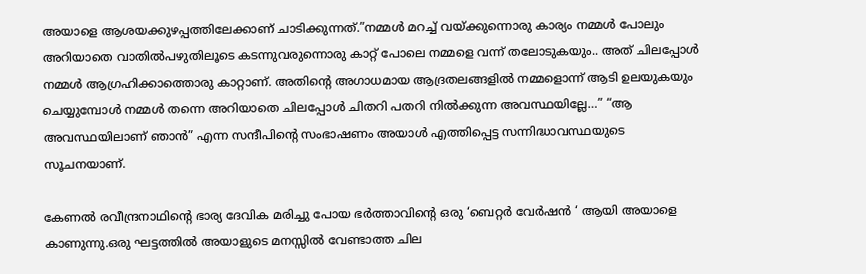അയാളെ ആശയക്കുഴപ്പത്തിലേക്കാണ് ചാടിക്കുന്നത്.”നമ്മള്‍ മറച്ച് വയ്‌ക്കുന്നൊരു കാര്യം നമ്മള്‍ പോലും അറിയാതെ വാതില്‍പഴുതിലൂടെ കടന്നുവരുന്നൊരു കാറ്റ് പോലെ നമ്മളെ വന്ന് തലോടുകയും.. അത് ചിലപ്പോള്‍ നമ്മള്‍ ആഗ്രഹിക്കാത്തൊരു കാറ്റാണ്. അതിന്‍റെ അഗാധമായ ആദ്രതലങ്ങളില്‍ നമ്മളൊന്ന് ആടി ഉലയുകയും ചെയ്യുമ്പോള്‍ നമ്മള്‍ തന്നെ അറിയാതെ ചിലപ്പോള്‍ ചിതറി പതറി നില്‍ക്കുന്ന അവസ്ഥയില്ലേ…” “ആ അവസ്ഥയിലാണ് ഞാന്‍” എന്ന സന്ദീപിൻ്റെ സംഭാഷണം അയാൾ എത്തിപ്പെട്ട സന്നിദ്ധാവസ്ഥയുടെ സൂചനയാണ്.

കേണൽ രവീന്ദ്രനാഥിൻ്റെ ഭാര്യ ദേവിക മരിച്ചു പോയ ഭർത്താവിൻ്റെ ഒരു ‘ബെറ്റർ വേർഷൻ ‘ ആയി അയാളെ കാണുന്നു.ഒരു ഘട്ടത്തിൽ അയാളുടെ മനസ്സിൽ വേണ്ടാത്ത ചില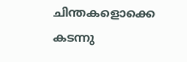ചിന്തകളൊക്കെ കടന്നു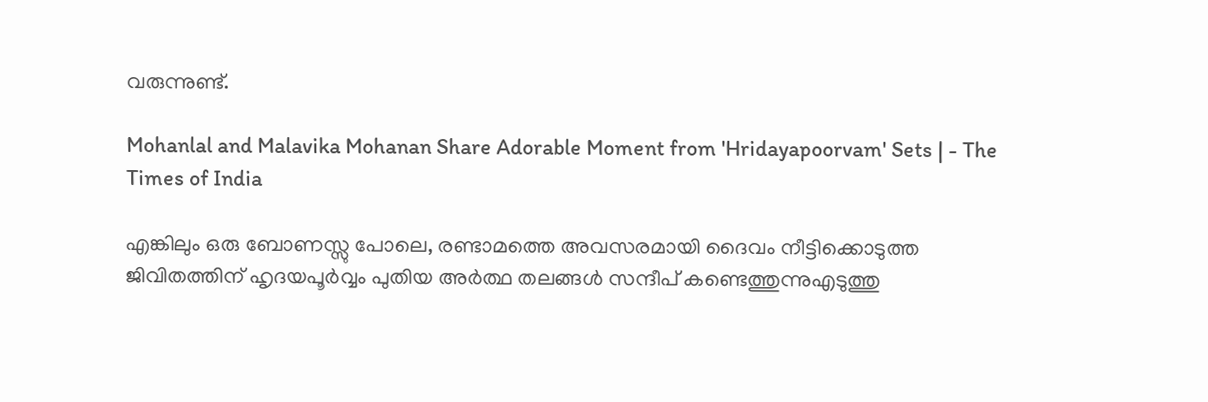വരുന്നുണ്ട്.

Mohanlal and Malavika Mohanan Share Adorable Moment from 'Hridayapoorvam' Sets | - The Times of India

എങ്കിലും ഒരു ബോണസ്സു പോലെ, രണ്ടാമത്തെ അവസരമായി ദൈവം നീട്ടിക്കൊടുത്ത ജിവിതത്തിന് ഹൃദയപൂർവ്വം പുതിയ അർത്ഥ തലങ്ങൾ സന്ദീപ് കണ്ടെത്തുന്നുഎടുത്തു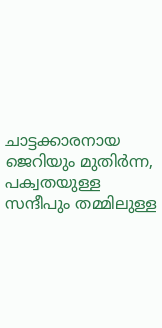ചാട്ടക്കാരനായ ജെറിയും മുതിർന്ന, പക്വതയുള്ള സന്ദീപും തമ്മിലുള്ള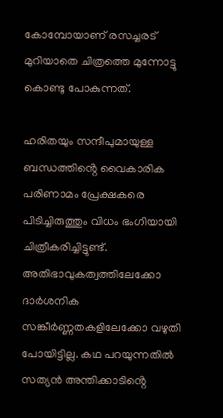കോമ്പോയാണ് രസച്ചരട് മുറിയാതെ ചിത്രത്തെ മുന്നോട്ടു കൊണ്ടു പോകുന്നത്.

ഹരിതയും സന്ദീപുമായുള്ള ബന്ധത്തിൻ്റെ വൈകാരിക പരിണാമം പ്രേക്ഷകരെ പിടിച്ചിരുത്തും വിധം ഭംഗിയായി ചിത്രീകരിച്ചിട്ടുണ്ട്. അതിഭാവുകത്വത്തിലേക്കോ ദാർശനിക സങ്കീർണ്ണതകളിലേക്കോ വഴുതി പോയിട്ടില്ല. കഥ പറയുന്നതിൽ സത്യൻ അന്തിക്കാടിൻ്റെ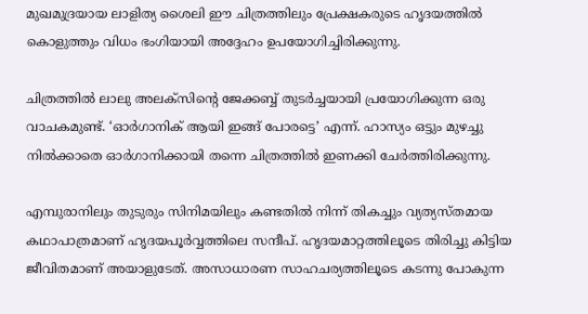മുഖമുദ്രയായ ലാളിത്യ ശൈലി ഈ ചിത്രത്തിലും പ്രേക്ഷകരുടെ ഹൃദയത്തിൽ കൊളുത്തും വിധം ഭംഗിയായി അദ്ദേഹം ഉപയോഗിച്ചിരിക്കുന്നു.

ചിത്രത്തിൽ ലാലു അലക്സിൻ്റെ ജേക്കബ്ബ് തുടർച്ചയായി പ്രയോഗിക്കുന്ന ഒരു വാചകമുണ്ട്. ‘ഓർഗാനിക് ആയി ഇങ്ങ് പോരട്ടെ’ എന്ന്. ഹാസ്യം ഒട്ടും മുഴച്ചു നിൽക്കാതെ ഓർഗാനിക്കായി തന്നെ ചിത്രത്തിൽ ഇണക്കി ചേർത്തിരിക്കുന്നു.

എമ്പുരാനിലും തുടുരും സിനിമയിലും കണ്ടതിൽ നിന്ന് തികച്ചും വ്യത്യസ്തമായ കഥാപാത്രമാണ് ഹൃദയപൂർവ്വത്തിലെ സന്ദീപ്. ഹൃദയമാറ്റത്തിലൂടെ തിരിച്ചു കിട്ടിയ ജീവിതമാണ് അയാളുടേത്. അസാധാരണ സാഹചര്യത്തിലൂടെ കടന്നു പോകുന്ന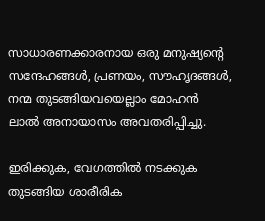സാധാരണക്കാരനായ ഒരു മനുഷ്യൻ്റെ സന്ദേഹങ്ങൾ, പ്രണയം, സൗഹൃദങ്ങൾ, നന്മ തുടങ്ങിയവയെല്ലാം മോഹൻ ലാൽ അനായാസം അവതരിപ്പിച്ചു.

ഇരിക്കുക, വേഗത്തിൽ നടക്കുക തുടങ്ങിയ ശാരീരിക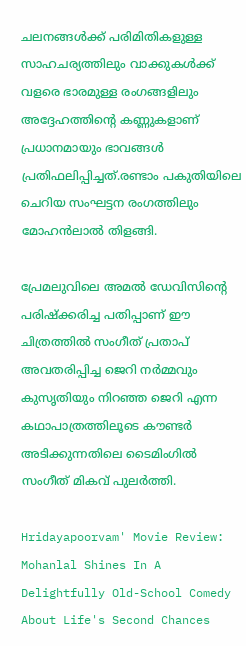ചലനങ്ങൾക്ക് പരിമിതികളുള്ള സാഹചര്യത്തിലും വാക്കുകൾക്ക് വളരെ ഭാരമുള്ള രംഗങ്ങളിലും അദ്ദേഹത്തിന്റെ കണ്ണുകളാണ് പ്രധാനമായും ഭാവങ്ങൾ പ്രതിഫലിപ്പിച്ചത്.രണ്ടാം പകുതിയിലെ ചെറിയ സംഘട്ടന രംഗത്തിലും മോഹൻലാൽ തിളങ്ങി.

പ്രേമലുവിലെ അമൽ ഡേവിസിൻ്റെ പരിഷ്ക്കരിച്ച പതിപ്പാണ് ഈ ചിത്രത്തിൽ സംഗീത് പ്രതാപ് അവതരിപ്പിച്ച ജെറി നർമ്മവും കുസൃതിയും നിറഞ്ഞ ജെറി എന്ന കഥാപാത്രത്തിലൂടെ കൗണ്ടർ അടിക്കുന്നതിലെ ടൈമിംഗിൽ സംഗീത് മികവ് പുലർത്തി.

Hridayapoorvam' Movie Review: Mohanlal Shines In A Delightfully Old-School Comedy About Life's Second Chances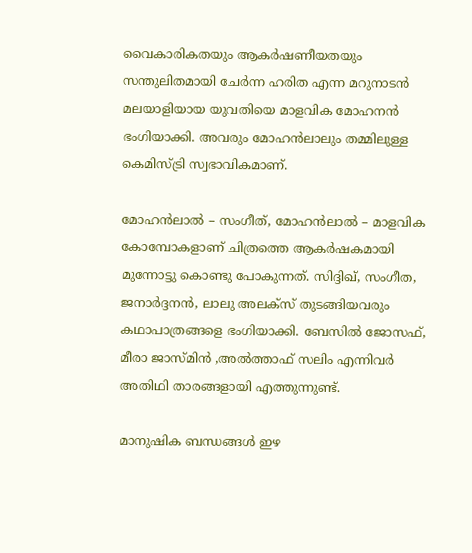വൈകാരികതയും ആകർഷണീയതയും സന്തുലിതമായി ചേർന്ന ഹരിത എന്ന മറുനാടൻ മലയാളിയായ യുവതിയെ മാളവിക മോഹനൻ ഭംഗിയാക്കി. അവരും മോഹൻലാലും തമ്മിലുള്ള കെമിസ്ട്രി സ്വഭാവികമാണ്.

മോഹൻലാൽ – സംഗീത്, മോഹൻലാൽ – മാളവിക കോമ്പോകളാണ് ചിത്രത്തെ ആകർഷകമായി മുന്നോട്ടു കൊണ്ടു പോകുന്നത്. സിദ്ദിഖ്, സംഗീത, ജനാർദ്ദനൻ, ലാലു അലക്സ് തുടങ്ങിയവരും കഥാപാത്രങ്ങളെ ഭംഗിയാക്കി. ബേസിൽ ജോസഫ്, മീരാ ജാസ്മിൻ ,അൽത്താഫ് സലിം എന്നിവർ അതിഥി താരങ്ങളായി എത്തുന്നുണ്ട്.

മാനുഷിക ബന്ധങ്ങൾ ഇഴ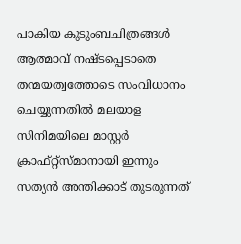പാകിയ കുടുംബചിത്രങ്ങൾ ആത്മാവ് നഷ്ടപ്പെടാതെ തന്മയത്വത്തോടെ സംവിധാനം ചെയ്യുന്നതിൽ മലയാള സിനിമയിലെ മാസ്റ്റർ ക്രാഫ്റ്റ്സ്മാനായി ഇന്നും സത്യൻ അന്തിക്കാട് തുടരുന്നത്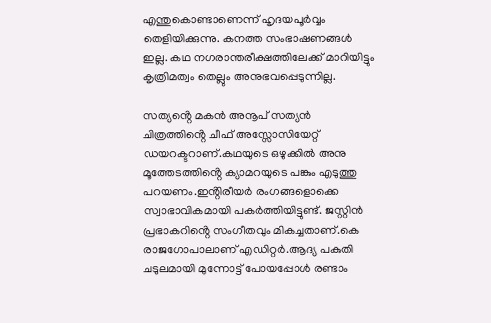എന്തുകൊണ്ടാണെന്ന് ഹൃദയപൂർവ്വം തെളിയിക്കുന്നു. കനത്ത സംഭാഷണങ്ങൾ ഇല്ല. കഥ നഗരാന്തരീക്ഷത്തിലേക്ക് മാറിയിട്ടും കൃത്രിമത്വം തെല്ലും അനുഭവപ്പെടുന്നില്ല.

സത്യൻ്റെ മകൻ അനൂപ് സത്യൻ ചിത്രത്തിൻ്റെ ചീഫ് അസ്സോസിയേറ്റ് ഡയറക്ടറാണ്.കഥയുടെ ഒഴുക്കിൽ അനു മൂത്തേടത്തിൻ്റെ ക്യാമറയുടെ പങ്കും എടുത്തു പറയണം.ഇൻ്റിരീയർ രംഗങ്ങളൊക്കെ സ്വാഭാവികമായി പകർത്തിയിട്ടുണ്ട്. ജസ്റ്റിൻ പ്രഭാകറിൻ്റെ സംഗീതവും മികച്ചതാണ്.കെ രാജഗോപാലാണ് എഡിറ്റർ.ആദ്യ പകുതി ചടുലമായി മുന്നോട്ട് പോയപ്പോൾ രണ്ടാം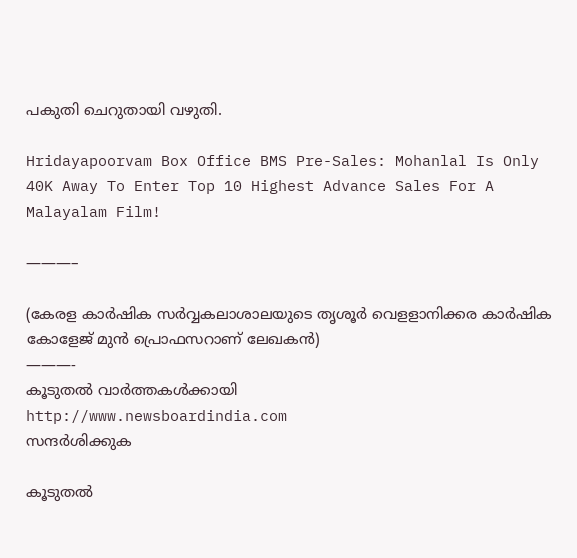പകുതി ചെറുതായി വഴുതി.

Hridayapoorvam Box Office BMS Pre-Sales: Mohanlal Is Only 40K Away To Enter Top 10 Highest Advance Sales For A Malayalam Film!

———–

(കേരള കാർഷിക സർവ്വകലാശാലയുടെ തൃശൂർ വെളളാനിക്കര കാർഷിക കോളേജ് മുൻ പ്രൊഫസറാണ് ലേഖകൻ)
———-
കൂടുതല്‍ വാര്‍ത്തകള്‍ക്കായി
http://www.newsboardindia.com
സന്ദര്‍ശിക്കുക

കൂടുതൽ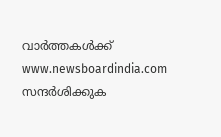വാർത്തകൾക്ക് www.newsboardindia.com സന്ദർശിക്കുക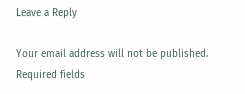Leave a Reply

Your email address will not be published. Required fields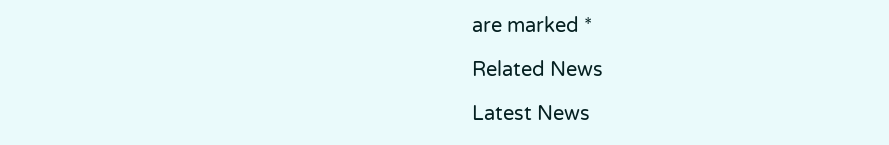are marked *

Related News

Latest News